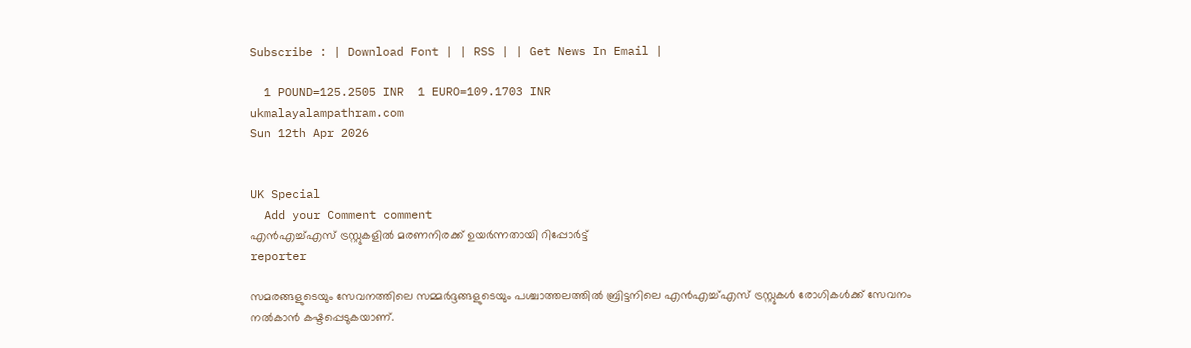Subscribe : | Download Font | | RSS | | Get News In Email |

  1 POUND=125.2505 INR  1 EURO=109.1703 INR
ukmalayalampathram.com
Sun 12th Apr 2026


UK Special
  Add your Comment comment
എന്‍എച്ച്എസ് ട്രസ്റ്റുകളില്‍ മരണനിരക്ക് ഉയര്‍ന്നതായി റിപ്പോര്‍ട്ട്
reporter

സമരങ്ങളുടെയും സേവനത്തിലെ സമ്മര്‍ദ്ദങ്ങളുടെയും പശ്ചാത്തലത്തില്‍ ബ്രിട്ടനിലെ എന്‍എച്ച്എസ് ട്രസ്റ്റുകള്‍ രോഗികള്‍ക്ക് സേവനം നല്‍കാന്‍ കഷ്ടപ്പെടുകയാണ്.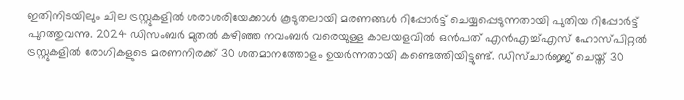ഇതിനിടയിലും ചില ട്രസ്റ്റുകളില്‍ ശരാശരിയേക്കാള്‍ കൂടുതലായി മരണങ്ങള്‍ റിപ്പോര്‍ട്ട് ചെയ്യപ്പെടുന്നതായി പുതിയ റിപ്പോര്‍ട്ട് പുറത്തുവന്നു. 2024 ഡിസംബര്‍ മുതല്‍ കഴിഞ്ഞ നവംബര്‍ വരെയുള്ള കാലയളവില്‍ ഒന്‍പത് എന്‍എച്ച്എസ് ഹോസ്പിറ്റല്‍ ട്രസ്റ്റുകളില്‍ രോഗികളുടെ മരണനിരക്ക് 30 ശതമാനത്തോളം ഉയര്‍ന്നതായി കണ്ടെത്തിയിട്ടുണ്ട്. ഡിസ്ചാര്‍ജ്ജ് ചെയ്ത് 30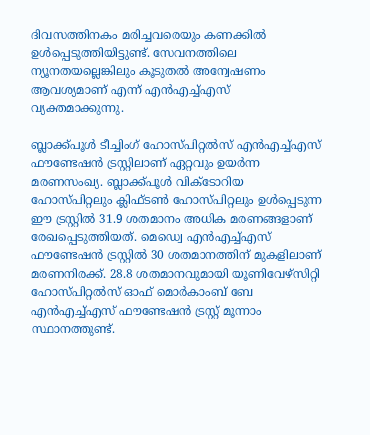ദിവസത്തിനകം മരിച്ചവരെയും കണക്കില്‍ ഉള്‍പ്പെടുത്തിയിട്ടുണ്ട്. സേവനത്തിലെ ന്യൂനതയല്ലെങ്കിലും കൂടുതല്‍ അന്വേഷണം ആവശ്യമാണ് എന്ന് എന്‍എച്ച്എസ് വ്യക്തമാക്കുന്നു.

ബ്ലാക്ക്പൂള്‍ ടീച്ചിംഗ് ഹോസ്പിറ്റല്‍സ് എന്‍എച്ച്എസ് ഫൗണ്ടേഷന്‍ ട്രസ്റ്റിലാണ് ഏറ്റവും ഉയര്‍ന്ന മരണസംഖ്യ. ബ്ലാക്ക്പൂള്‍ വിക്ടോറിയ ഹോസ്പിറ്റലും ക്ലിഫ്ടണ്‍ ഹോസ്പിറ്റലും ഉള്‍പ്പെടുന്ന ഈ ട്രസ്റ്റില്‍ 31.9 ശതമാനം അധിക മരണങ്ങളാണ് രേഖപ്പെടുത്തിയത്. മെഡ്വെ എന്‍എച്ച്എസ് ഫൗണ്ടേഷന്‍ ട്രസ്റ്റില്‍ 30 ശതമാനത്തിന് മുകളിലാണ് മരണനിരക്ക്. 28.8 ശതമാനവുമായി യൂണിവേഴ്സിറ്റി ഹോസ്പിറ്റല്‍സ് ഓഫ് മൊര്‍കാംബ് ബേ എന്‍എച്ച്എസ് ഫൗണ്ടേഷന്‍ ട്രസ്റ്റ് മൂന്നാം സ്ഥാനത്തുണ്ട്.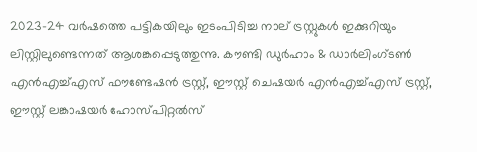2023-24 വര്‍ഷത്തെ പട്ടികയിലും ഇടംപിടിച്ച നാല് ട്രസ്റ്റുകള്‍ ഇക്കുറിയും ലിസ്റ്റിലുണ്ടെന്നത് ആശങ്കപ്പെടുത്തുന്നു. കൗണ്ടി ഡുര്‍ഹാം & ഡാര്‍ലിംഗ്ടണ്‍ എന്‍എച്ച്എസ് ഫൗണ്ടേഷന്‍ ട്രസ്റ്റ്, ഈസ്റ്റ് ചെഷയര്‍ എന്‍എച്ച്എസ് ട്രസ്റ്റ്, ഈസ്റ്റ് ലങ്കാഷയര്‍ ഹോസ്പിറ്റല്‍സ്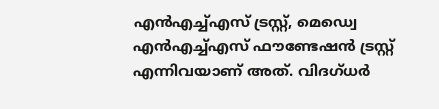എന്‍എച്ച്എസ് ട്രസ്റ്റ്, മെഡ്വെ എന്‍എച്ച്എസ് ഫൗണ്ടേഷന്‍ ട്രസ്റ്റ് എന്നിവയാണ് അത്. വിദഗ്ധര്‍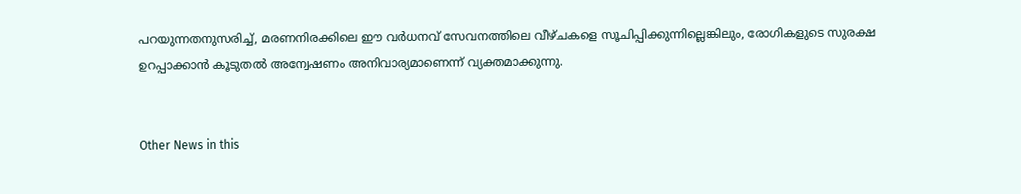പറയുന്നതനുസരിച്ച്, മരണനിരക്കിലെ ഈ വര്‍ധനവ് സേവനത്തിലെ വീഴ്ചകളെ സൂചിപ്പിക്കുന്നില്ലെങ്കിലും, രോഗികളുടെ സുരക്ഷ ഉറപ്പാക്കാന്‍ കൂടുതല്‍ അന്വേഷണം അനിവാര്യമാണെന്ന് വ്യക്തമാക്കുന്നു.


Other News in this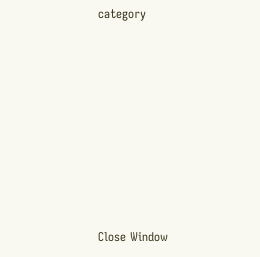category








Close Window